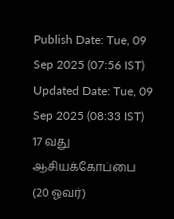Publish Date: Tue, 09 Sep 2025 (07:56 IST)
Updated Date: Tue, 09 Sep 2025 (08:33 IST)
17 வது ஆசியக்கோப்பை (20 ஓவர்)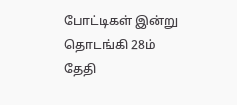போட்டிகள் இன்று தொடங்கி 28ம் தேதி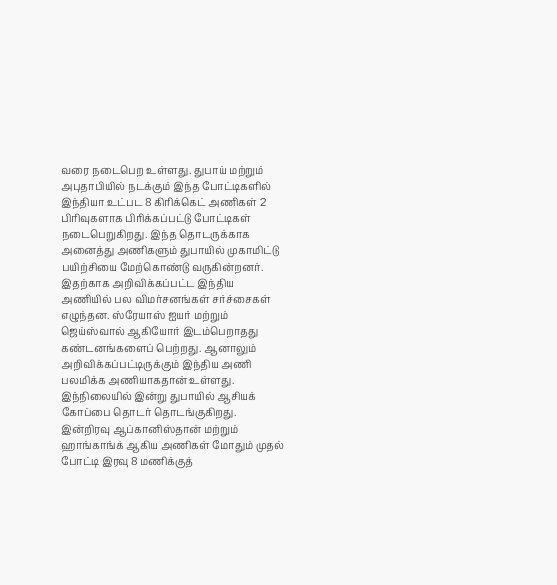வரை நடைபெற உள்ளது. துபாய் மற்றும் அபுதாபியில் நடக்கும் இந்த போட்டிகளில் இந்தியா உட்பட 8 கிரிக்கெட் அணிகள் 2 பிரிவுகளாக பிரிக்கப்பட்டு போட்டிகள் நடைபெறுகிறது. இந்த தொடருக்காக அனைத்து அணிகளும் துபாயில் முகாமிட்டு பயிற்சியை மேற்கொண்டு வருகின்றனர்.
இதற்காக அறிவிக்கப்பட்ட இந்திய அணியில் பல விமர்சனங்கள் சர்ச்சைகள் எழுந்தன. ஸ்ரேயாஸ் ஐயர் மற்றும் ஜெய்ஸ்வால் ஆகியோர் இடம்பெறாதது கண்டனங்களைப் பெற்றது. ஆனாலும் அறிவிக்கப்பட்டிருக்கும் இந்திய அணி பலமிக்க அணியாகதான் உள்ளது.
இந்நிலையில் இன்று துபாயில் ஆசியக் கோப்பை தொடர் தொடங்குகிறது. இன்றிரவு ஆப்கானிஸ்தான் மற்றும் ஹாங்காங்க் ஆகிய அணிகள் மோதும் முதல் போட்டி இரவு 8 மணிக்குத்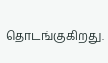தொடங்குகிறது.